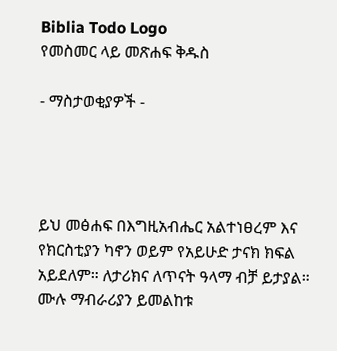Biblia Todo Logo
የመስመር ላይ መጽሐፍ ቅዱስ

- ማስታወቂያዎች -




ይህ መፅሐፍ በእግዚአብሔር አልተነፀረም እና የክርስቲያን ካኖን ወይም የአይሁድ ታናክ ክፍል አይደለም። ለታሪክና ለጥናት ዓላማ ብቻ ይታያል። ሙሉ ማብራሪያን ይመልከቱ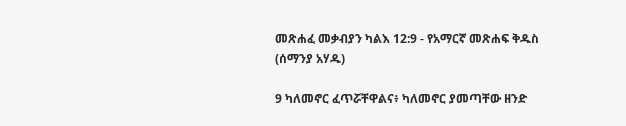መጽሐፈ መቃብያን ካልእ 12:9 - የአማርኛ መጽሐፍ ቅዱስ (ሰማንያ አሃዱ)

9 ካለመኖር ፈጥሯቸዋልና፥ ካለመኖር ያመጣቸው ዘንድ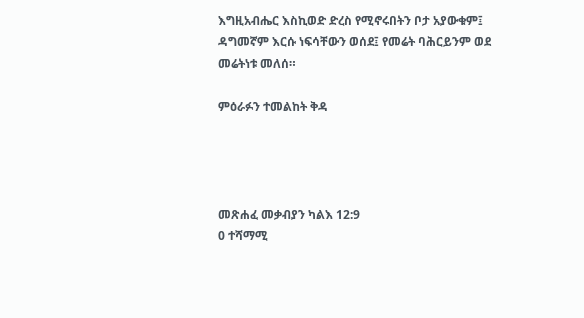እግዚአብሔር እስኪወድ ድረስ የሚኖሩበትን ቦታ አያውቁም፤ ዳግመኛም እርሱ ነፍሳቸውን ወሰደ፤ የመሬት ባሕርይንም ወደ መሬትነቱ መለሰ።

ምዕራፉን ተመልከት ቅዳ




መጽሐፈ መቃብያን ካልእ 12:9
0 ተሻማሚ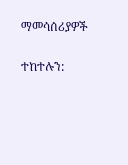ማመሳሰሪያዎች

ተከተሉን: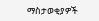ማስታወቂያዎች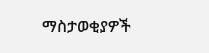ማስታወቂያዎች